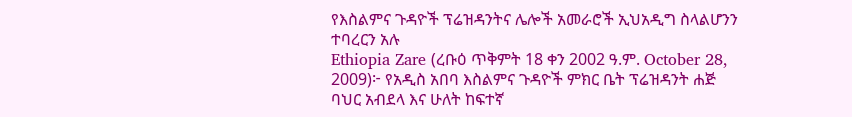የእስልምና ጉዳዮች ፕሬዝዳንትና ሌሎች አመራሮች ኢህአዲግ ስላልሆንን ተባረርን አሉ
Ethiopia Zare (ረቡዕ ጥቅምት 18 ቀን 2002 ዓ.ም. October 28, 2009)፦ የአዲስ አበባ እስልምና ጉዳዮች ምክር ቤት ፕሬዝዳንት ሐጅ ባህር አብደላ እና ሁለት ከፍተኛ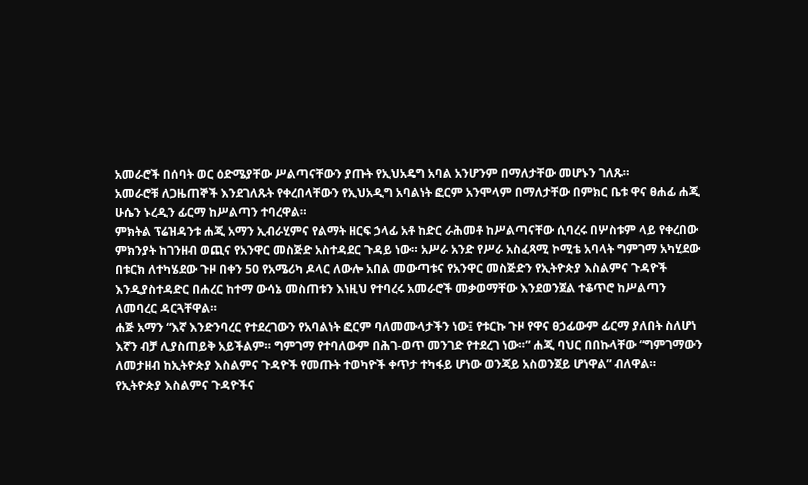አመራሮች በሰባት ወር ዕድሜያቸው ሥልጣናቸውን ያጡት የኢህአዴግ አባል አንሆንም በማለታቸው መሆኑን ገለጹ።
አመራሮቹ ለጋዜጠኞች እንደገለጹት የቀረበላቸውን የኢህአዲግ አባልነት ፎርም አንሞላም በማለታቸው በምክር ቤቱ ዋና ፀሐፊ ሐጂ ሁሴን ኑረዲን ፊርማ ከሥልጣን ተባረዋል።
ምክትል ፕሬዝዳንቱ ሐጂ አማን ኢብራሂምና የልማት ዘርፍ ኃላፊ አቶ ከድር ራሕመቶ ከሥልጣናቸው ሲባረሩ በሦስቱም ላይ የቀረበው ምክንያት ከገንዘብ ወጪና የአንዋር መስጅድ አስተዳደር ጉዳይ ነው። አሥራ አንድ የሥራ አስፈጻሚ ኮሚቴ አባላት ግምገማ አካሂደው በቱርክ ለተካሄደው ጉዞ በቀን 50 የአሜሪካ ዶላር ለውሎ አበል መውጣቱና የአንዋር መስጅድን የኢትዮጵያ እስልምና ጉዳዮች እንዲያስተዳድር በሐረር ከተማ ውሳኔ መስጠቱን እነዚህ የተባረሩ አመራሮች መቃወማቸው እንደወንጀል ተቆጥሮ ከሥልጣን ለመባረር ዳርጓቸዋል።
ሐጅ አማን “እኛ እንድንባረር የተደረገውን የአባልነት ፎርም ባለመሙላታችን ነው፤ የቱርኩ ጉዞ የዋና ፀኃፊውም ፊርማ ያለበት ስለሆነ እኛን ብቻ ሊያስጠይቅ አይችልም። ግምገማ የተባለውም በሕገ-ወጥ መንገድ የተደረገ ነው።” ሐጂ ባህር በበኩላቸው “ግምገማውን ለመታዘብ ከኢትዮጵያ እስልምና ጉዳዮች የመጡት ተወካዮች ቀጥታ ተካፋይ ሆነው ወንጃይ አስወንጀይ ሆነዋል” ብለዋል።
የኢትዮጵያ እስልምና ጉዳዮችና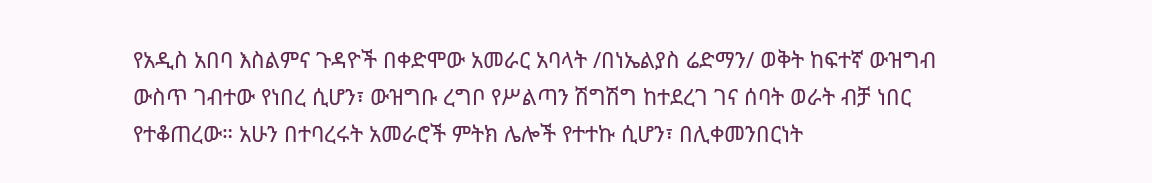የአዲስ አበባ እስልምና ጉዳዮች በቀድሞው አመራር አባላት /በነኤልያስ ሬድማን/ ወቅት ከፍተኛ ውዝግብ ውስጥ ገብተው የነበረ ሲሆን፣ ውዝግቡ ረግቦ የሥልጣን ሽግሽግ ከተደረገ ገና ሰባት ወራት ብቻ ነበር የተቆጠረው። አሁን በተባረሩት አመራሮች ምትክ ሌሎች የተተኩ ሲሆን፣ በሊቀመንበርነት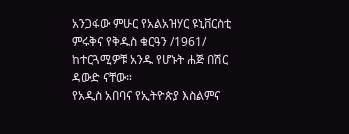አንጋፋው ምሁር የአልአዝሃር ዩኒቨርስቲ ምሩቅና የቅዱስ ቁርዓን /1961/ ከተርጓሚዎቹ አንዱ የሆኑት ሐጅ በሽር ዳውድ ናቸው።
የአዲስ አበባና የኢትዮጵያ እስልምና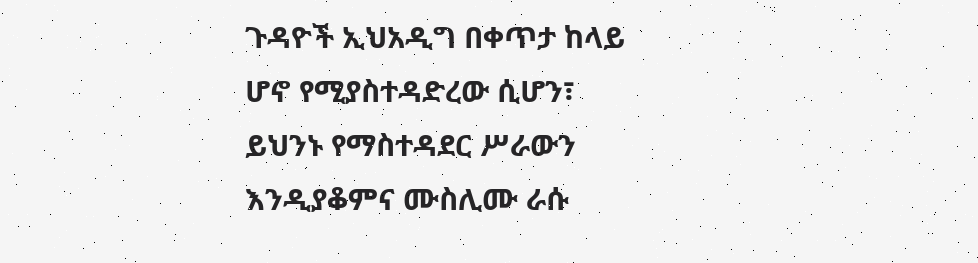ጉዳዮች ኢህአዲግ በቀጥታ ከላይ ሆኖ የሚያስተዳድረው ሲሆን፣ ይህንኑ የማስተዳደር ሥራውን እንዲያቆምና ሙስሊሙ ራሱ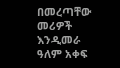በመረጣቸው መሪዎች እንዲመራ ዓለም አቀፍ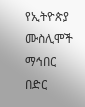የኢትዮጵያ ሙስሊሞች ማኅበር በድር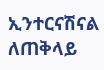ኢንተርናሽናል ለጠቅላይ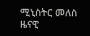ሚኒስትር መለስ ዜናዊ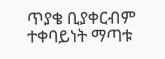ጥያቄ ቢያቀርብም ተቀባይነት ማጣቱ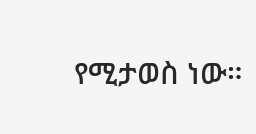የሚታወስ ነው።